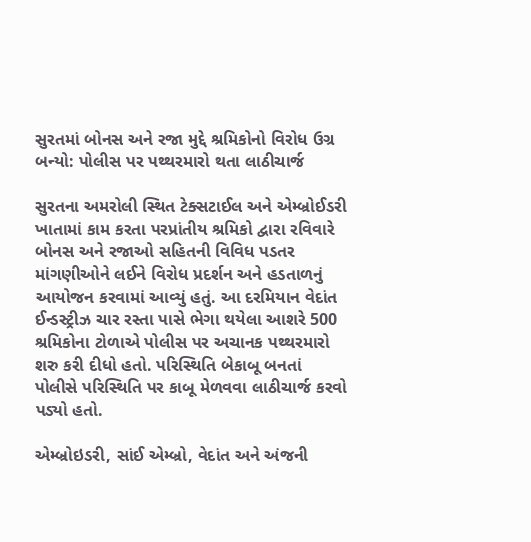સુરતમાં બોનસ અને રજા મુદ્દે શ્રમિકોનો વિરોધ ઉગ્ર બન્યો: પોલીસ પર પથ્થરમારો થતા લાઠીચાર્જ

સુરતના અમરોલી સ્થિત ટેક્સટાઈલ અને એમ્બ્રોઈડરી ખાતામાં કામ કરતા પરપ્રાંતીય શ્રમિકો દ્વારા રવિવારે બોનસ અને રજાઓ સહિતની વિવિધ પડતર માંગણીઓને લઈને વિરોધ પ્રદર્શન અને હડતાળનું આયોજન કરવામાં આવ્યું હતું. આ દરમિયાન વેદાંત ઈન્ડસ્ટ્રીઝ ચાર રસ્તા પાસે ભેગા થયેલા આશરે 500 શ્રમિકોના ટોળાએ પોલીસ પર અચાનક પથ્થરમારો શરુ કરી દીધો હતો. પરિસ્થિતિ બેકાબૂ બનતાં પોલીસે પરિસ્થિતિ પર કાબૂ મેળવવા લાઠીચાર્જ કરવો પડ્યો હતો.

એમ્બ્રોઇડરી, સાંઈ એમ્બ્રો, વેદાંત અને અંજની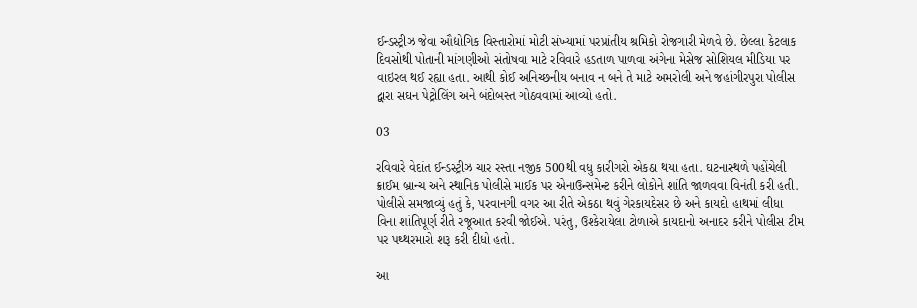ઈન્ડસ્ટ્રીઝ જેવા ઔદ્યોગિક વિસ્તારોમાં મોટી સંખ્યામાં પરપ્રાંતીય શ્રમિકો રોજગારી મેળવે છે. છેલ્લા કેટલાક દિવસોથી પોતાની માંગણીઓ સંતોષવા માટે રવિવારે હડતાળ પાળવા અંગેના મેસેજ સોશિયલ મીડિયા પર વાઇરલ થઈ રહ્યા હતા. આથી કોઈ અનિચ્છનીય બનાવ ન બને તે માટે અમરોલી અને જહાંગીરપુરા પોલીસ દ્વારા સઘન પેટ્રોલિંગ અને બંદોબસ્ત ગોઠવવામાં આવ્યો હતો.

03

રવિવારે વેદાંત ઈન્ડસ્ટ્રીઝ ચાર રસ્તા નજીક 500થી વધુ કારીગરો એકઠા થયા હતા. ઘટનાસ્થળે પહોંચેલી ક્રાઈમ બ્રાન્ચ અને સ્થાનિક પોલીસે માઈક પર એનાઉન્સમેન્ટ કરીને લોકોને શાંતિ જાળવવા વિનંતી કરી હતી. પોલીસે સમજાવ્યું હતું કે, પરવાનગી વગર આ રીતે એકઠા થવું ગેરકાયદેસર છે અને કાયદો હાથમાં લીધા વિના શાંતિપૂર્ણ રીતે રજૂઆત કરવી જોઈએ. પરંતુ, ઉશ્કેરાયેલા ટોળાએ કાયદાનો અનાદર કરીને પોલીસ ટીમ પર પથ્થરમારો શરૂ કરી દીધો હતો.

આ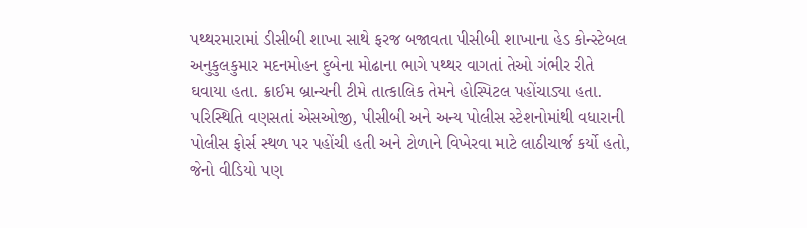પથ્થરમારામાં ડીસીબી શાખા સાથે ફરજ બજાવતા પીસીબી શાખાના હેડ કોન્સ્ટેબલ અનુકુલકુમાર મદનમોહન દુબેના મોઢાના ભાગે પથ્થર વાગતાં તેઓ ગંભીર રીતે ઘવાયા હતા. ક્રાઈમ બ્રાન્ચની ટીમે તાત્કાલિક તેમને હોસ્પિટલ પહોંચાડ્યા હતા. પરિસ્થિતિ વણસતાં એસઓજી, પીસીબી અને અન્ય પોલીસ સ્ટેશનોમાંથી વધારાની પોલીસ ફોર્સ સ્થળ પર પહોંચી હતી અને ટોળાને વિખેરવા માટે લાઠીચાર્જ કર્યો હતો, જેનો વીડિયો પણ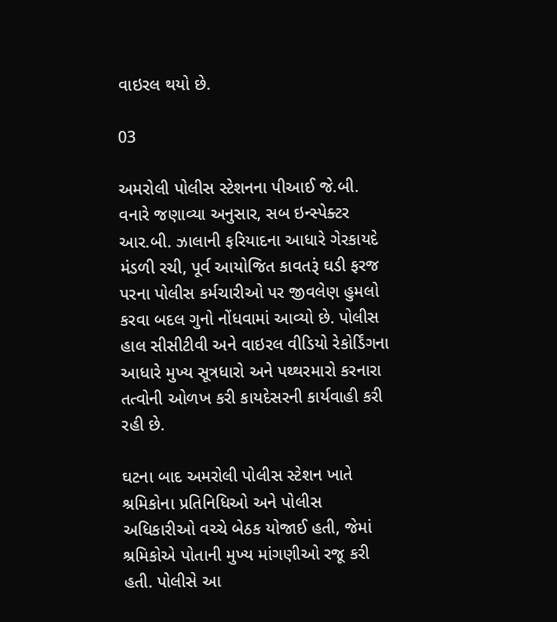વાઇરલ થયો છે.

03

અમરોલી પોલીસ સ્ટેશનના પીઆઈ જે.બી. વનારે જણાવ્યા અનુસાર, સબ ઇન્સ્પેક્ટર આર.બી. ઝાલાની ફરિયાદના આધારે ગેરકાયદે મંડળી રચી, પૂર્વ આયોજિત કાવતરૂં ઘડી ફરજ પરના પોલીસ કર્મચારીઓ પર જીવલેણ હુમલો કરવા બદલ ગુનો નોંધવામાં આવ્યો છે. પોલીસ હાલ સીસીટીવી અને વાઇરલ વીડિયો રેકોર્ડિંગના આધારે મુખ્ય સૂત્રધારો અને પથ્થરમારો કરનારા તત્વોની ઓળખ કરી કાયદેસરની કાર્યવાહી કરી રહી છે.

ઘટના બાદ અમરોલી પોલીસ સ્ટેશન ખાતે શ્રમિકોના પ્રતિનિધિઓ અને પોલીસ અધિકારીઓ વચ્ચે બેઠક યોજાઈ હતી, જેમાં શ્રમિકોએ પોતાની મુખ્ય માંગણીઓ રજૂ કરી હતી. પોલીસે આ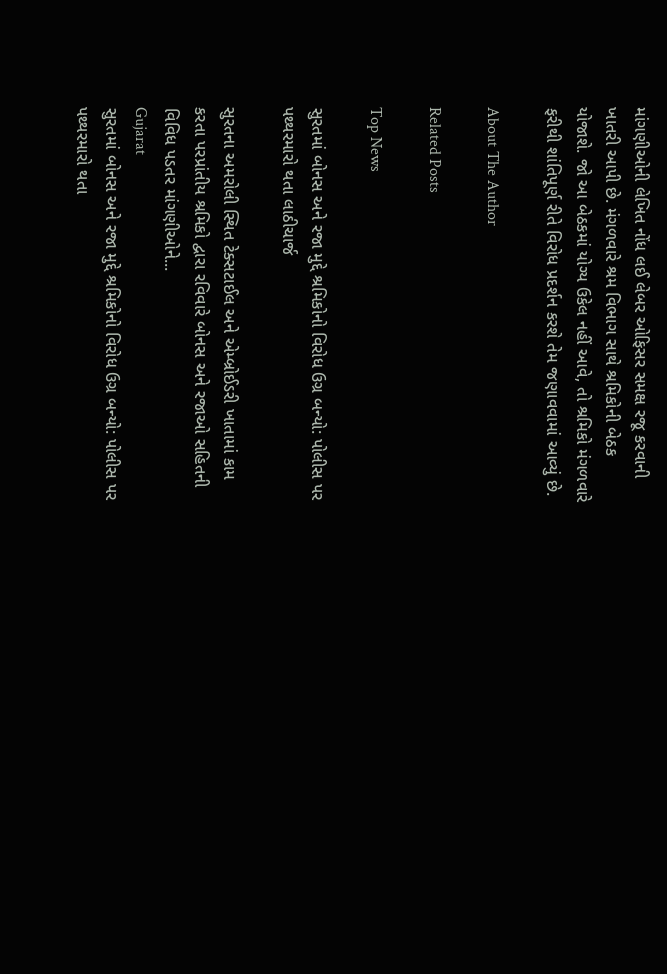માંગણીઓની લેખિત નોંધ લઈ લેબર ઓફિસર સમક્ષ રજૂ કરવાની ખાતરી આપી છે. મંગળવારે શ્રમ વિભાગ સાથે શ્રમિકોની બેઠક યોજાશે. જો આ બેઠકમાં યોગ્ય ઉકેલ નહીં આવે, તો શ્રમિકો મંગળવારે ફરીથી શાંતિપૂર્ણ રીતે વિરોધ પ્રદર્શન કરશે તેમ જણાવવામાં આવ્યું છે.

About The Author

Related Posts

Top News

સુરતમાં બોનસ અને રજા મુદ્દે શ્રમિકોનો વિરોધ ઉગ્ર બન્યો: પોલીસ પર પથ્થરમારો થતા લાઠીચાર્જ

સુરતના અમરોલી સ્થિત ટેક્સટાઈલ અને એમ્બ્રોઈડરી ખાતામાં કામ કરતા પરપ્રાંતીય શ્રમિકો દ્વારા રવિવારે બોનસ અને રજાઓ સહિતની વિવિધ પડતર માંગણીઓને...
Gujarat
સુરતમાં બોનસ અને રજા મુદ્દે શ્રમિકોનો વિરોધ ઉગ્ર બન્યો: પોલીસ પર પથ્થરમારો થતા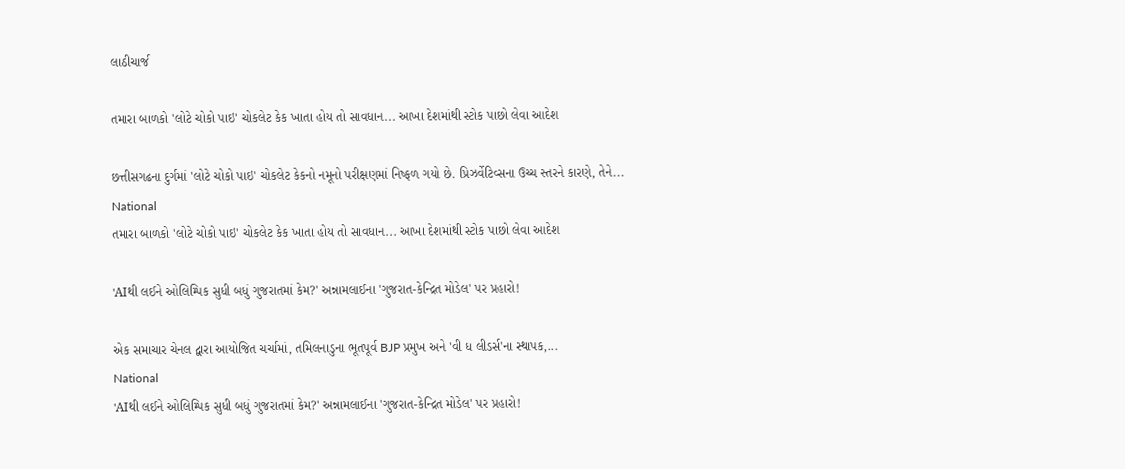લાઠીચાર્જ

તમારા બાળકો 'લોટે ચોકો પાઇ' ચોકલેટ કેક ખાતા હોય તો સાવધાન... આખા દેશમાંથી સ્ટોક પાછો લેવા આદેશ

છત્તીસગઢના દુર્ગમાં 'લોટે ચોકો પાઇ' ચોકલેટ કેકનો નમૂનો પરીક્ષણમાં નિષ્ફળ ગયો છે. પ્રિઝર્વેટિવ્સના ઉચ્ચ સ્તરને કારણે, તેને...
National
તમારા બાળકો 'લોટે ચોકો પાઇ' ચોકલેટ કેક ખાતા હોય તો સાવધાન... આખા દેશમાંથી સ્ટોક પાછો લેવા આદેશ

'AIથી લઈને ઓલિમ્પિક સુધી બધું ગુજરાતમાં કેમ?' અન્નામલાઈના 'ગુજરાત-કેન્દ્રિત મોડેલ' પર પ્રહારો!

એક સમાચાર ચેનલ દ્વારા આયોજિત ચર્ચામાં, તમિલનાડુના ભૂતપૂર્વ BJP પ્રમુખ અને 'વી ધ લીડર્સ'ના સ્થાપક,...
National
'AIથી લઈને ઓલિમ્પિક સુધી બધું ગુજરાતમાં કેમ?' અન્નામલાઈના 'ગુજરાત-કેન્દ્રિત મોડેલ' પર પ્રહારો!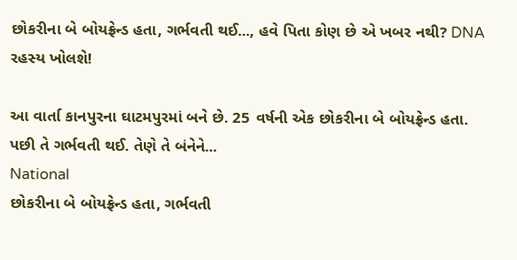છોકરીના બે બોયફ્રેન્ડ હતા, ગર્ભવતી થઈ..., હવે પિતા કોણ છે એ ખબર નથી? DNA રહસ્ય ખોલશે!

આ વાર્તા કાનપુરના ઘાટમપુરમાં બને છે. 25 વર્ષની એક છોકરીના બે બોયફ્રેન્ડ હતા. પછી તે ગર્ભવતી થઈ. તેણે તે બંનેને...
National
છોકરીના બે બોયફ્રેન્ડ હતા, ગર્ભવતી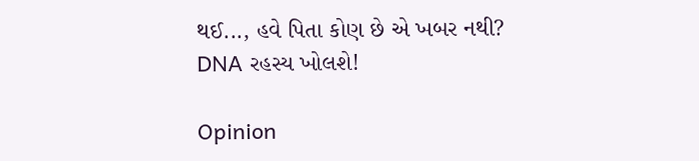થઈ..., હવે પિતા કોણ છે એ ખબર નથી? DNA રહસ્ય ખોલશે!

Opinion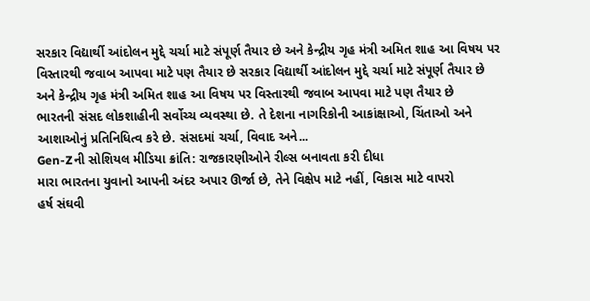સરકાર વિદ્યાર્થી આંદોલન મુદ્દે ચર્ચા માટે સંપૂર્ણ તૈયાર છે અને કેન્દ્રીય ગૃહ મંત્રી અમિત શાહ આ વિષય પર વિસ્તારથી જવાબ આપવા માટે પણ તૈયાર છે સરકાર વિદ્યાર્થી આંદોલન મુદ્દે ચર્ચા માટે સંપૂર્ણ તૈયાર છે અને કેન્દ્રીય ગૃહ મંત્રી અમિત શાહ આ વિષય પર વિસ્તારથી જવાબ આપવા માટે પણ તૈયાર છે
ભારતની સંસદ લોકશાહીની સર્વોચ્ચ વ્યવસ્થા છે. તે દેશના નાગરિકોની આકાંક્ષાઓ, ચિંતાઓ અને આશાઓનું પ્રતિનિધિત્વ કરે છે. સંસદમાં ચર્ચા, વિવાદ અને...
Gen-Zની સોશિયલ મીડિયા ક્રાંતિ: રાજકારણીઓને રીલ્સ બનાવતા કરી દીધા
મારા ભારતના યુવાનો આપની અંદર અપાર ઊર્જા છે, તેને વિક્ષેપ માટે નહીં, વિકાસ માટે વાપરો
હર્ષ સંઘવી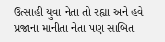ઉત્સાહી યુવા નેતા તો રહ્યા અને હવે પ્રજાના માનીતા નેતા પણ સાબિત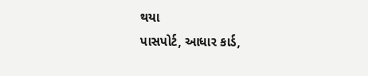થયા
પાસપોર્ટ, આધાર કાર્ડ,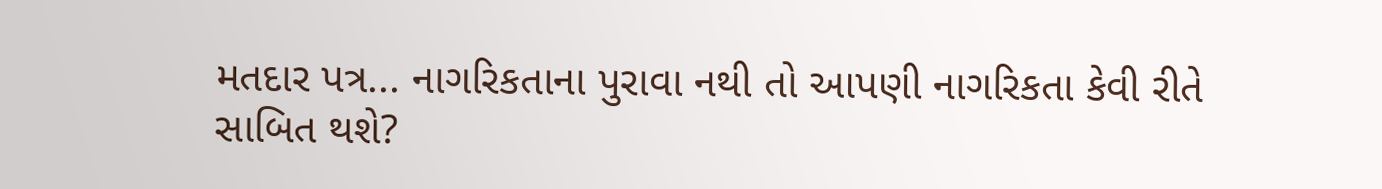મતદાર પત્ર... નાગરિકતાના પુરાવા નથી તો આપણી નાગરિકતા કેવી રીતે સાબિત થશે?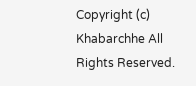Copyright (c) Khabarchhe All Rights Reserved.